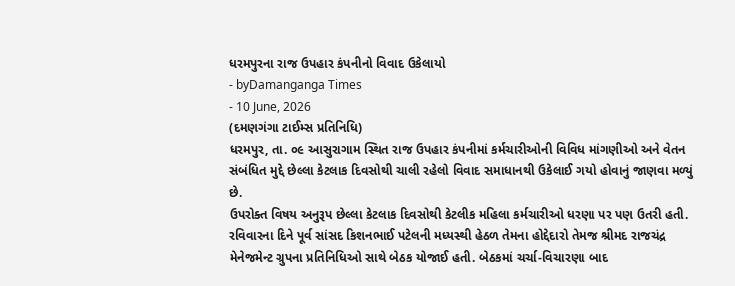ધરમપુરના રાજ ઉપહાર કંપનીનો વિવાદ ઉકેલાયો
- byDamanganga Times
- 10 June, 2026
(દમણગંગા ટાઈમ્સ પ્રતિનિધિ)
ધરમપુર, તા. ૦૯ આસુરાગામ સ્થિત રાજ ઉપહાર કંપનીમાં કર્મચારીઓની વિવિધ માંગણીઓ અને વેતન સંબંધિત મુદ્દે છેલ્લા કેટલાક દિવસોથી ચાલી રહેલો વિવાદ સમાધાનથી ઉકેલાઈ ગયો હોવાનું જાણવા મળ્યું છે.
ઉપરોક્ત વિષય અનુરૂપ છેલ્લા કેટલાક દિવસોથી કેટલીક મહિલા કર્મચારીઓ ધરણા પર પણ ઉતરી હતી. રવિવારના દિને પૂર્વ સાંસદ કિશનભાઈ પટેલની મધ્યસ્થી હેઠળ તેમના હોદ્દેદારો તેમજ શ્રીમદ રાજચંદ્ર મેનેજમેન્ટ ગ્રુપના પ્રતિનિધિઓ સાથે બેઠક યોજાઈ હતી. બેઠકમાં ચર્ચા-વિચારણા બાદ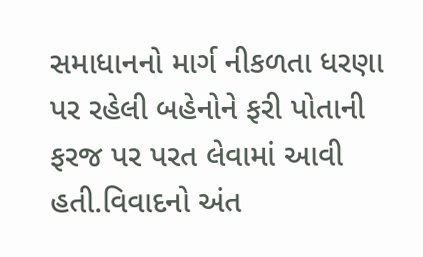સમાધાનનો માર્ગ નીકળતા ધરણા પર રહેલી બહેનોને ફરી પોતાની ફરજ પર પરત લેવામાં આવી હતી.વિવાદનો અંત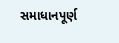સમાધાનપૂર્ણ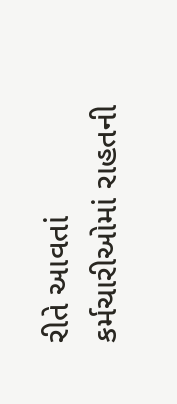રીતે આવતાં કર્મચારીઓમાં રાહતની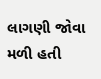લાગણી જોવા મળી હતી